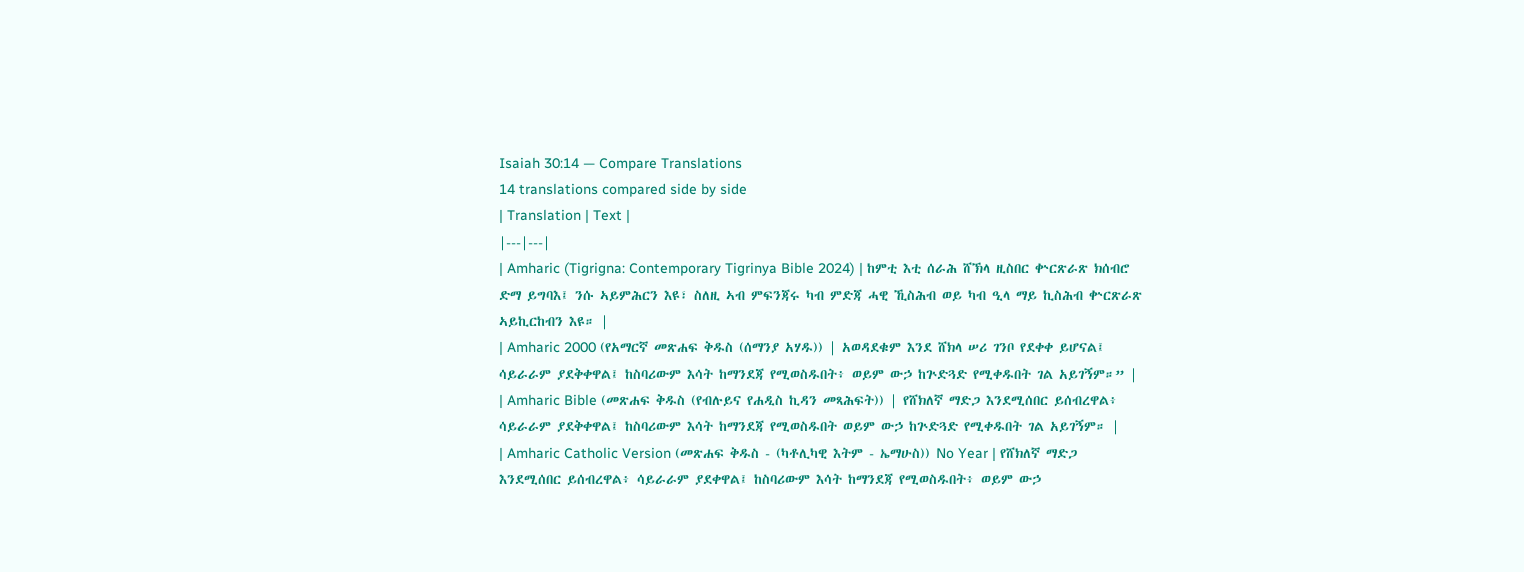Isaiah 30:14 — Compare Translations
14 translations compared side by side
| Translation | Text |
|---|---|
| Amharic (Tigrigna: Contemporary Tigrinya Bible 2024) | ከምቲ እቲ ሰራሕ ሸኽላ ዚስበር ቍርጽራጽ ክሰብሮ ድማ ይግባእ፤ ንሱ ኣይምሕርን እዩ፣ ስለዚ ኣብ ምፍንጃሩ ካብ ምድጃ ሓዊ ኺስሕብ ወይ ካብ ዒላ ማይ ኪስሕብ ቍርጽራጽ ኣይኪርከብን እዩ። |
| Amharic 2000 (የአማርኛ መጽሐፍ ቅዱስ (ሰማንያ አሃዱ)) | አወዳደቁም እንደ ሸክላ ሠሪ ገንቦ የደቀቀ ይሆናል፤ ሳይራራም ያደቅቀዋል፤ ከስባሪውም እሳት ከማንደጃ የሚወስዱበት፥ ወይም ውኃ ከጕድጓድ የሚቀዱበት ገል አይገኝም።” |
| Amharic Bible (መጽሐፍ ቅዱስ (የብሉይና የሐዲስ ኪዳን መጻሕፍት)) | የሸክለኛ ማድጋ እንደሚሰበር ይሰብረዋል፥ ሳይራራም ያደቅቀዋል፤ ከስባሪውም እሳት ከማንደጃ የሚወስዱበት ወይም ውኃ ከጕድጓድ የሚቀዱበት ገል አይገኝም። |
| Amharic Catholic Version (መጽሐፍ ቅዱስ - (ካቶሊካዊ እትም - ኤማሁስ)) No Year | የሸክለኛ ማድጋ እንደሚሰበር ይሰብረዋል፥ ሳይራራም ያደቀዋል፤ ከስባሪውም እሳት ከማንደጃ የሚወስዱበት፥ ወይም ውኃ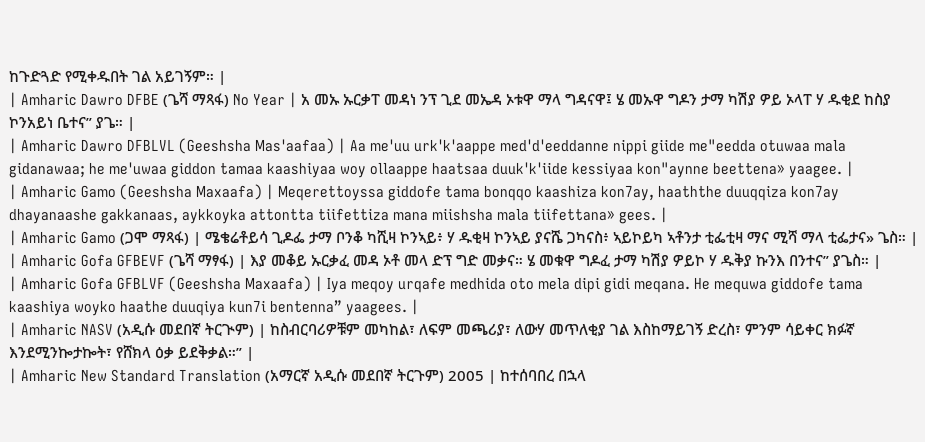ከጉድጓድ የሚቀዱበት ገል አይገኝም። |
| Amharic Dawro DFBE (ጌሻ ማጻፋ) No Year | አ መኡ ኡርቃፐ መዳነ ንፕ ጊደ መኤዳ ኦቱዋ ማላ ግዳናዋ፤ ሄ መኡዋ ግዶን ታማ ካሽያ ዎይ ኦላፐ ሃ ዱቂደ ከስያ ኮንአይነ ቤተና” ያጌ። |
| Amharic Dawro DFBLVL (Geeshsha Mas'aafaa) | Aa me'uu urk'k'aappe med'd'eeddanne nippi giide me"eedda otuwaa mala gidanawaa; he me'uwaa giddon tamaa kaashiyaa woy ollaappe haatsaa duuk'k'iide kessiyaa kon"aynne beettena» yaagee. |
| Amharic Gamo (Geeshsha Maxaafa) | Meqerettoyssa giddofe tama bonqqo kaashiza kon7ay, haaththe duuqqiza kon7ay dhayanaashe gakkanaas, aykkoyka attontta tiifettiza mana miishsha mala tiifettana» gees. |
| Amharic Gamo (ጋሞ ማጻፋ) | ሜቄሬቶይሳ ጊዶፌ ታማ ቦንቆ ካሺዛ ኮንኣይ፥ ሃ ዱቂዛ ኮንኣይ ያናሼ ጋካናስ፥ ኣይኮይካ ኣቶንታ ቲፌቲዛ ማና ሚሻ ማላ ቲፌታና» ጌስ። |
| Amharic Gofa GFBEVF (ጌሻ ማፃፋ) | እያ መቆይ ኡርቃፈ መዳ ኦቶ መላ ድፕ ግድ መቃና። ሄ መቁዋ ግዶፈ ታማ ካሽያ ዎይኮ ሃ ዱቅያ ኩንእ በንተና” ያጌስ። |
| Amharic Gofa GFBLVF (Geeshsha Maxaafa) | Iya meqoy urqafe medhida oto mela dipi gidi meqana. He mequwa giddofe tama kaashiya woyko haathe duuqiya kun7i bentenna” yaagees. |
| Amharic NASV (አዲሱ መደበኛ ትርጒም) | ከስብርባሪዎቹም መካከል፣ ለፍም መጫሪያ፣ ለውሃ መጥለቂያ ገል እስከማይገኝ ድረስ፣ ምንም ሳይቀር ክፉኛ እንደሚንኰታኰት፣ የሸክላ ዕቃ ይደቅቃል።” |
| Amharic New Standard Translation (አማርኛ አዲሱ መደበኛ ትርጉም) 2005 | ከተሰባበረ በኋላ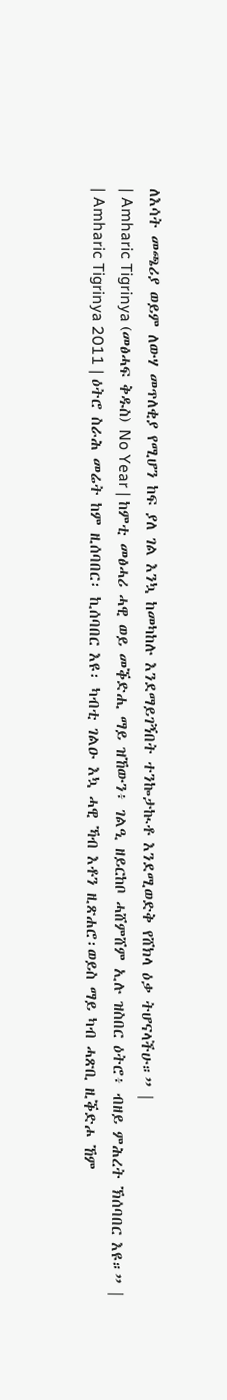ለእሳት መጫሪያ ወይም ለውሃ መጥለቂያ የሚሆን ከፍ ያለ ገል እንኳ ከመካከሉ እንደማይገኝበት ተንኰታኲቶ እንደሚወድቅ የሸክላ ዕቃ ትሆናላችሁ።” |
| Amharic Tigrinya (መፅሓፍ ቅዱስ) No Year | ከምቲ መፅሓሪ ሓዊ ወይ መቕድሒ ማይ ዝኸውን፥ ገልዒ ዘይርከቦ ሓሸምሸም ኢሉ ዝስበር ዕትሮ፥ ብዘይ ምሕረት ኽሰባበር እዩ።” |
| Amharic Tigrinya 2011 | ዕትሮ ስራሕ መሬት ከም ዚሰባበር፡ ኪሰባበር እዩ፡ ካብቲ ገልዑ እኳ ሓዊ ኻብ እቶን ዚጽሐሮ፡ወይስ ማይ ካብ ሓጽቢ ዚቕድሖ ኸም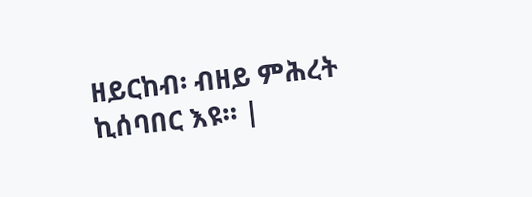ዘይርከብ፡ ብዘይ ምሕረት ኪሰባበር እዩ። |